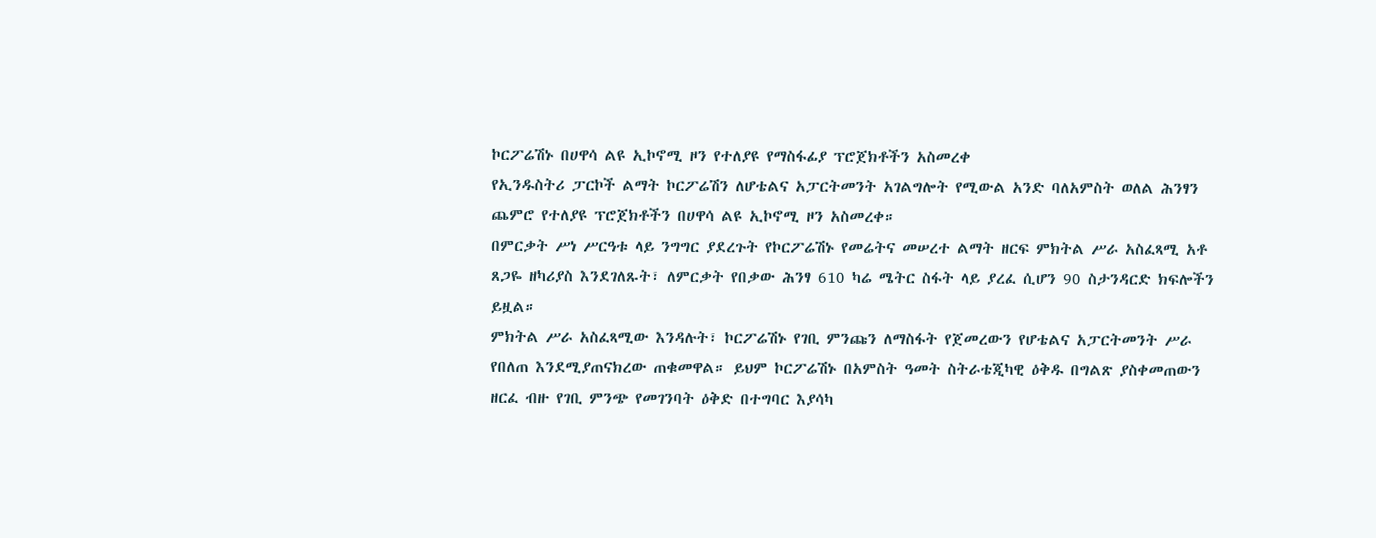ኮርፖሬሽኑ በሀዋሳ ልዩ ኢኮኖሚ ዞን የተለያዩ የማስፋፊያ ፕሮጀክቶችን አስመረቀ
የኢንዱስትሪ ፓርኮች ልማት ኮርፖሬሽን ለሆቴልና አፓርትመንት አገልግሎት የሚውል አንድ ባለአምስት ወለል ሕንፃን ጨምሮ የተለያዩ ፕሮጀክቶችን በሀዋሳ ልዩ ኢኮኖሚ ዞን አስመረቀ።
በምርቃት ሥነ ሥርዓቱ ላይ ንግግር ያደረጉት የኮርፖሬሽኑ የመሬትና መሠረተ ልማት ዘርፍ ምክትል ሥራ አስፈጻሚ አቶ ጸጋዬ ዘካሪያስ እንደገለጹት፣ ለምርቃት የበቃው ሕንፃ 610 ካሬ ሜትር ስፋት ላይ ያረፈ ሲሆን 90 ስታንዳርድ ክፍሎችን ይዟል።
ምክትል ሥራ አስፈጻሚው እንዳሉት፣ ኮርፖሬሽኑ የገቢ ምንጩን ለማስፋት የጀመረውን የሆቴልና አፓርትመንት ሥራ የበለጠ እንደሚያጠናክረው ጠቁመዋል። ይህም ኮርፖሬሽኑ በአምስት ዓመት ስትራቴጂካዊ ዕቅዱ በግልጽ ያስቀመጠውን ዘርፈ ብዙ የገቢ ምንጭ የመገንባት ዕቅድ በተግባር እያሳካ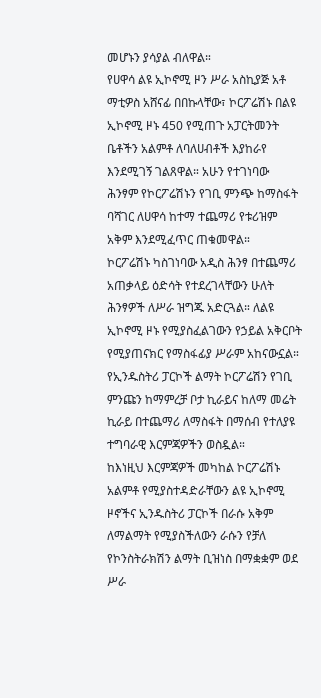መሆኑን ያሳያል ብለዋል።
የሀዋሳ ልዩ ኢኮኖሚ ዞን ሥራ አስኪያጅ አቶ ማቲዎስ አሸናፊ በበኩላቸው፣ ኮርፖሬሽኑ በልዩ ኢኮኖሚ ዞኑ 450 የሚጠጉ አፓርትመንት ቤቶችን አልምቶ ለባለሀብቶች እያከራየ እንደሚገኝ ገልጸዋል። አሁን የተገነባው ሕንፃም የኮርፖሬሽኑን የገቢ ምንጭ ከማስፋት ባሻገር ለሀዋሳ ከተማ ተጨማሪ የቱሪዝም አቅም እንደሚፈጥር ጠቁመዋል።
ኮርፖሬሽኑ ካስገነባው አዲስ ሕንፃ በተጨማሪ አጠቃላይ ዕድሳት የተደረገላቸውን ሁለት ሕንፃዎች ለሥራ ዝግጁ አድርጓል። ለልዩ ኢኮኖሚ ዞኑ የሚያስፈልገውን የኃይል አቅርቦት የሚያጠናክር የማስፋፊያ ሥራም አከናውኗል።
የኢንዱስትሪ ፓርኮች ልማት ኮርፖሬሽን የገቢ ምንጩን ከማምረቻ ቦታ ኪራይና ከለማ መሬት ኪራይ በተጨማሪ ለማስፋት በማሰብ የተለያዩ ተግባራዊ እርምጃዎችን ወስዷል።
ከእነዚህ እርምጃዎች መካከል ኮርፖሬሽኑ አልምቶ የሚያስተዳድራቸውን ልዩ ኢኮኖሚ ዞኖችና ኢንዱስትሪ ፓርኮች በራሱ አቅም ለማልማት የሚያስችለውን ራሱን የቻለ የኮንስትራክሽን ልማት ቢዝነስ በማቋቋም ወደ ሥራ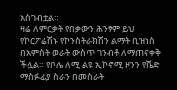አስገብቷል።
ዛሬ ለምርቃት የበቃውን ሕንፃም ይህ የኮርፖሬሽኑ የኮንስትራክሽን ልማት ቢዝነስ በአምስት ወራት ውስጥ ገንብቶ ለማጠናቀቅ ችሏል። የቦሌ ለሚ ልዩ ኢኮኖሚ ዞንን የሼድ ማስፉፊያ ስራን በመስራት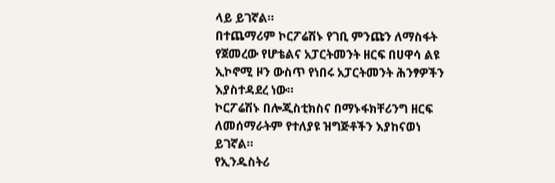ላይ ይገኛል።
በተጨማሪም ኮርፖሬሽኑ የገቢ ምንጩን ለማስፋት የጀመረው የሆቴልና አፓርትመንት ዘርፍ በሀዋሳ ልዩ ኢኮኖሚ ዞን ውስጥ የነበሩ አፓርትመንት ሕንፃዎችን እያስተዳደረ ነው።
ኮርፖሬሽኑ በሎጂስቲክስና በማኑፋክቸሪንግ ዘርፍ ለመሰማራትም የተለያዩ ዝግጅቶችን እያከናወነ ይገኛል።
የኢንዱስትሪ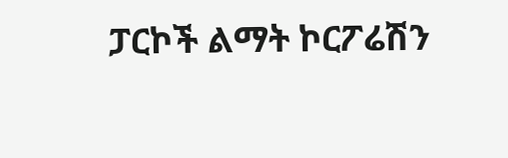ፓርኮች ልማት ኮርፖሬሽን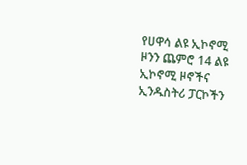የሀዋሳ ልዩ ኢኮኖሚ ዞንን ጨምሮ 14 ልዩ ኢኮኖሚ ዞኖችና ኢንዱስትሪ ፓርኮችን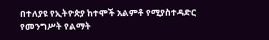በተለያዩ የኢትዮጵያ ከተሞች አልምቶ የሚያስተዳድር የመንግሥት የልማት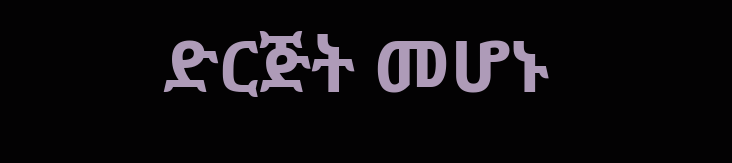ድርጅት መሆኑ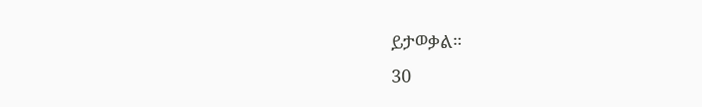ይታወቃል።
30